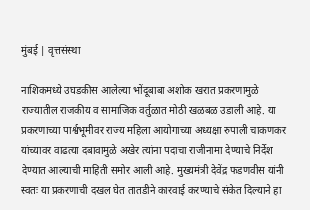मुंबई | वृत्तसंस्था

नाशिकमध्ये उघडकीस आलेल्या भोंदूबाबा अशोक खरात प्रकरणामुळे राज्यातील राजकीय व सामाजिक वर्तुळात मोठी खळबळ उडाली आहे. या प्रकरणाच्या पार्श्वभूमीवर राज्य महिला आयोगाच्या अध्यक्षा रुपाली चाकणकर यांच्यावर वाढत्या दबावामुळे अखेर त्यांना पदाचा राजीनामा देण्याचे निर्देश देण्यात आल्याची माहिती समोर आली आहे. मुख्यमंत्री देवेंद्र फडणवीस यांनी स्वतः या प्रकरणाची दखल घेत तातडीने कारवाई करण्याचे संकेत दिल्याने हा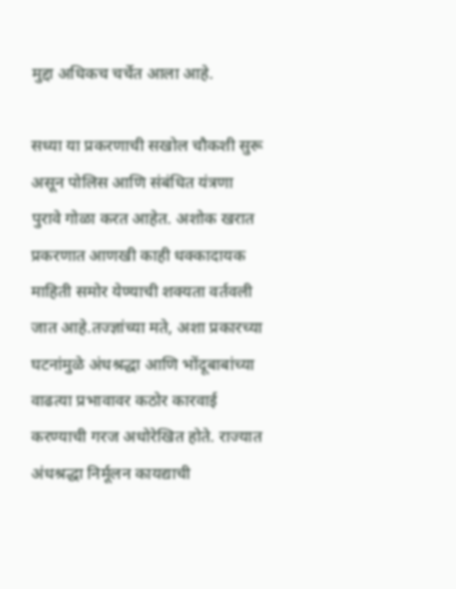मुद्दा अधिकच चर्चेत आला आहे.

सध्या या प्रकरणाची सखोल चौकशी सुरू असून पोलिस आणि संबंधित यंत्रणा पुरावे गोळा करत आहेत. अशोक खरात प्रकरणात आणखी काही धक्कादायक माहिती समोर येण्याची शक्यता वर्तवली जात आहे.तज्ज्ञांच्या मते, अशा प्रकारच्या घटनांमुळे अंधश्रद्धा आणि भोंदूबाबांच्या वाढत्या प्रभावावर कठोर कारवाई करण्याची गरज अधोरेखित होते. राज्यात अंधश्रद्धा निर्मूलन कायद्याची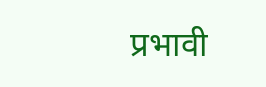प्रभावी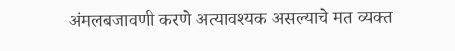अंमलबजावणी करणे अत्यावश्यक असल्याचे मत व्यक्त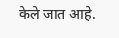केले जात आहे.